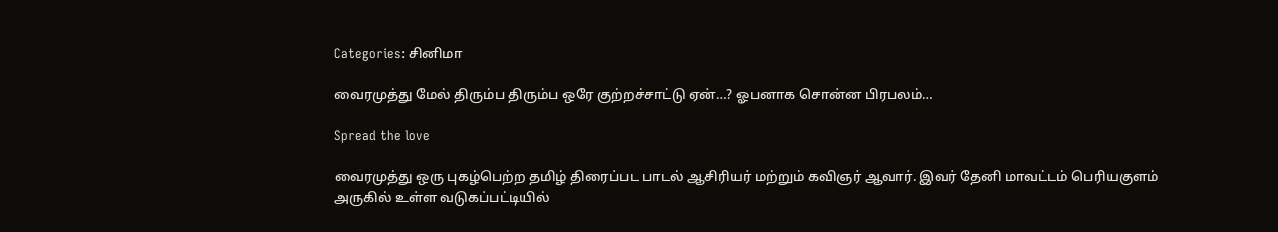Categories: சினிமா

வைரமுத்து மேல் திரும்ப திரும்ப ஒரே குற்றச்சாட்டு ஏன்…? ஓபனாக சொன்ன பிரபலம்…

Spread the love

வைரமுத்து ஒரு புகழ்பெற்ற தமிழ் திரைப்பட பாடல் ஆசிரியர் மற்றும் கவிஞர் ஆவார். இவர் தேனி மாவட்டம் பெரியகுளம் அருகில் உள்ள வடுகப்பட்டியில்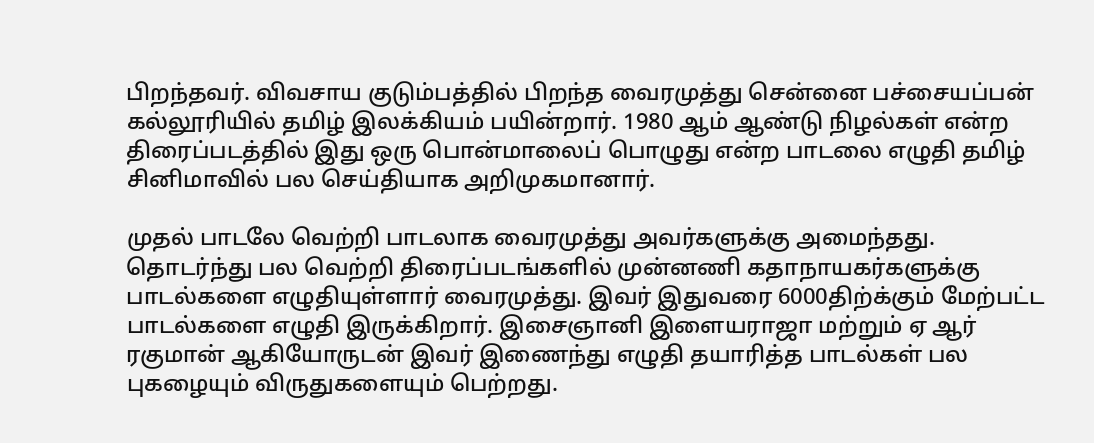பிறந்தவர். விவசாய குடும்பத்தில் பிறந்த வைரமுத்து சென்னை பச்சையப்பன் கல்லூரியில் தமிழ் இலக்கியம் பயின்றார். 1980 ஆம் ஆண்டு நிழல்கள் என்ற திரைப்படத்தில் இது ஒரு பொன்மாலைப் பொழுது என்ற பாடலை எழுதி தமிழ் சினிமாவில் பல செய்தியாக அறிமுகமானார்.

முதல் பாடலே வெற்றி பாடலாக வைரமுத்து அவர்களுக்கு அமைந்தது. தொடர்ந்து பல வெற்றி திரைப்படங்களில் முன்னணி கதாநாயகர்களுக்கு பாடல்களை எழுதியுள்ளார் வைரமுத்து. இவர் இதுவரை 6000திற்க்கும் மேற்பட்ட பாடல்களை எழுதி இருக்கிறார். இசைஞானி இளையராஜா மற்றும் ஏ ஆர் ரகுமான் ஆகியோருடன் இவர் இணைந்து எழுதி தயாரித்த பாடல்கள் பல புகழையும் விருதுகளையும் பெற்றது.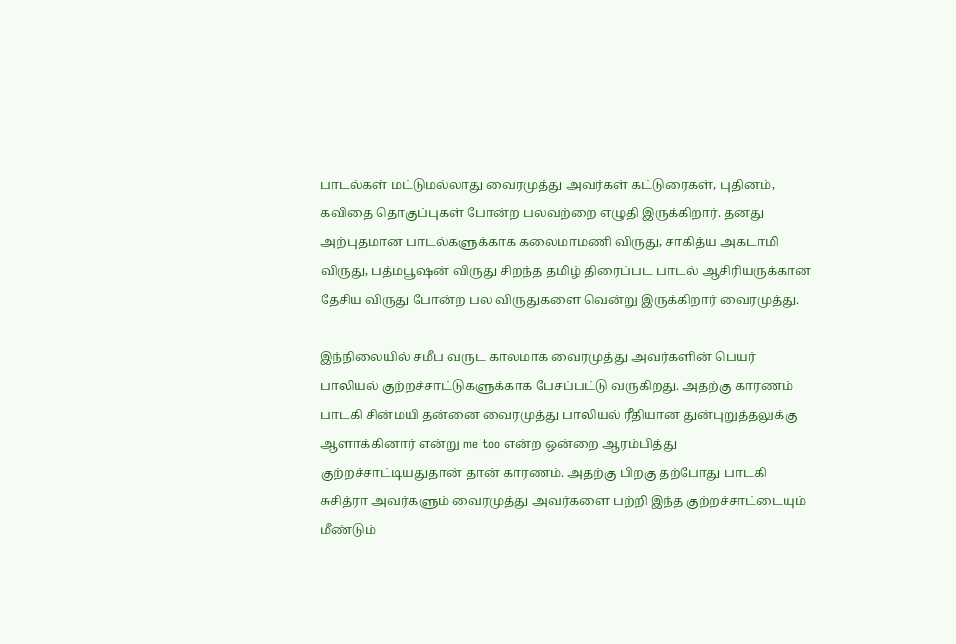பாடல்கள் மட்டுமல்லாது வைரமுத்து அவர்கள் கட்டுரைகள், புதினம், கவிதை தொகுப்புகள் போன்ற பலவற்றை எழுதி இருக்கிறார். தனது அற்புதமான பாடல்களுக்காக கலைமாமணி விருது, சாகித்ய அகடாமி விருது, பத்மபூஷன் விருது சிறந்த தமிழ் திரைப்பட பாடல் ஆசிரியருக்கான தேசிய விருது போன்ற பல விருதுகளை வென்று இருக்கிறார் வைரமுத்து.

இந்நிலையில் சமீப வருட காலமாக வைரமுத்து அவர்களின் பெயர் பாலியல் குற்றச்சாட்டுகளுக்காக பேசப்பட்டு வருகிறது. அதற்கு காரணம் பாடகி சின்மயி தன்னை வைரமுத்து பாலியல் ரீதியான துன்புறுத்தலுக்கு ஆளாக்கினார் என்று me too என்ற ஒன்றை ஆரம்பித்து குற்றச்சாட்டியதுதான் தான் காரணம். அதற்கு பிறகு தற்போது பாடகி சுசித்ரா அவர்களும் வைரமுத்து அவர்களை பற்றி இந்த குற்றச்சாட்டையும் மீண்டும்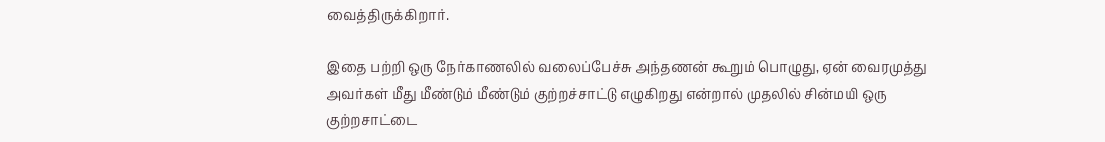வைத்திருக்கிறார்.

இதை பற்றி ஒரு நேர்காணலில் வலைப்பேச்சு அந்தணன் கூறும் பொழுது, ஏன் வைரமுத்து அவர்கள் மீது மீண்டும் மீண்டும் குற்றச்சாட்டு எழுகிறது என்றால் முதலில் சின்மயி ஒரு குற்றசாட்டை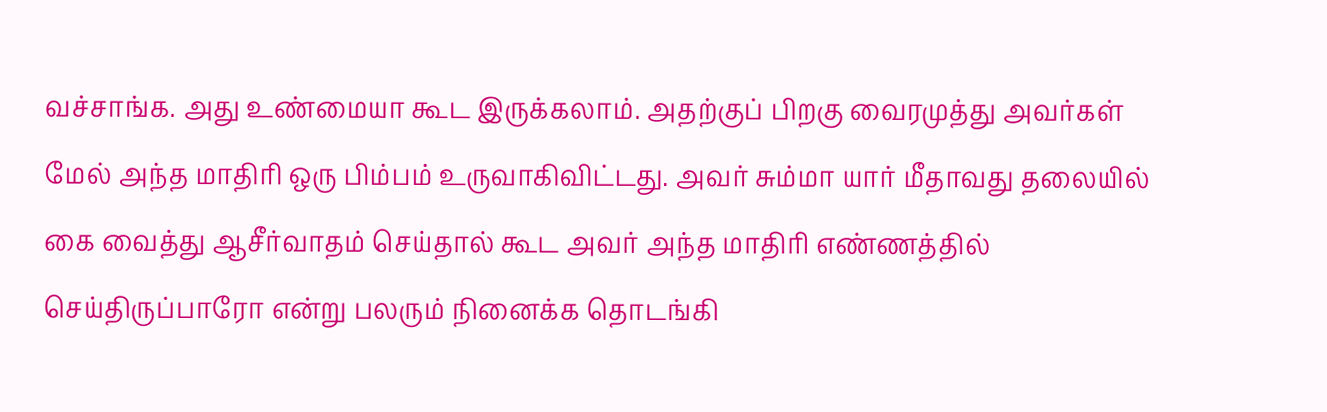வச்சாங்க. அது உண்மையா கூட இருக்கலாம். அதற்குப் பிறகு வைரமுத்து அவர்கள் மேல் அந்த மாதிரி ஒரு பிம்பம் உருவாகிவிட்டது. அவர் சும்மா யார் மீதாவது தலையில் கை வைத்து ஆசீர்வாதம் செய்தால் கூட அவர் அந்த மாதிரி எண்ணத்தில் செய்திருப்பாரோ என்று பலரும் நினைக்க தொடங்கி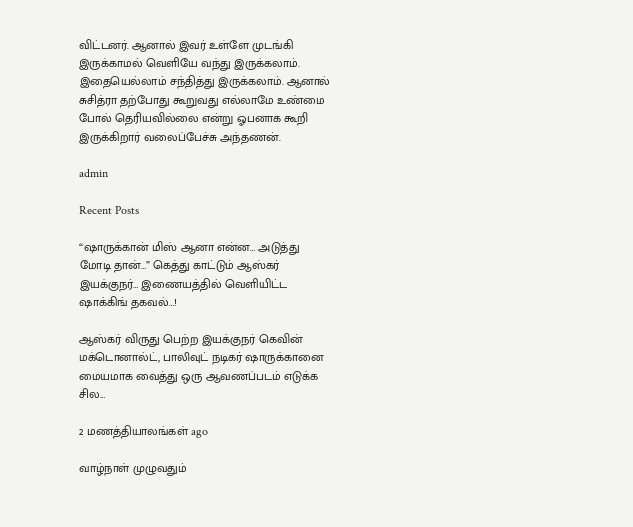விட்டனர். ஆனால் இவர் உள்ளே முடங்கி இருக்காமல் வெளியே வந்து இருக்கலாம். இதையெல்லாம் சந்தித்து இருக்கலாம். ஆனால் சுசித்ரா தற்போது கூறுவது எல்லாமே உண்மை போல் தெரியவில்லை என்று ஓபனாக கூறி இருக்கிறார் வலைப்பேச்சு அந்தணன்.

admin

Recent Posts

“ஷாருக்கான் மிஸ் ஆனா என்ன… அடுத்து மோடி தான்…” கெத்து காட்டும் ஆஸ்கர் இயக்குநர்… இணையத்தில் வெளியிட்ட ஷாக்கிங் தகவல்…!

ஆஸ்கர் விருது பெற்ற இயக்குநர் கெவின் மக்டொனால்ட், பாலிவுட் நடிகர் ஷாருக்கானை மையமாக வைத்து ஒரு ஆவணப்படம் எடுக்க சில…

2 மணத்தியாலங்கள் ago

வாழ்நாள் முழுவதும்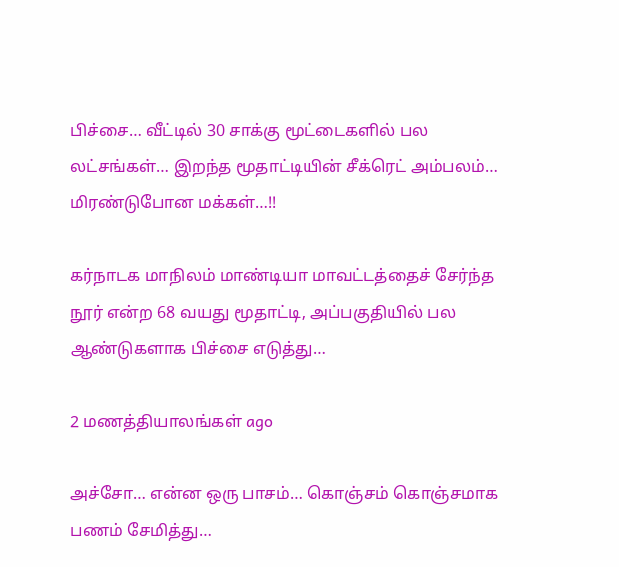பிச்சை… வீட்டில் 30 சாக்கு மூட்டைகளில் பல லட்சங்கள்… இறந்த மூதாட்டியின் சீக்ரெட் அம்பலம்… மிரண்டுபோன மக்கள்…!!

கர்நாடக மாநிலம் மாண்டியா மாவட்டத்தைச் சேர்ந்த நூர் என்ற 68 வயது மூதாட்டி, அப்பகுதியில் பல ஆண்டுகளாக பிச்சை எடுத்து…

2 மணத்தியாலங்கள் ago

அச்சோ… என்ன ஒரு பாசம்… கொஞ்சம் கொஞ்சமாக பணம் சேமித்து…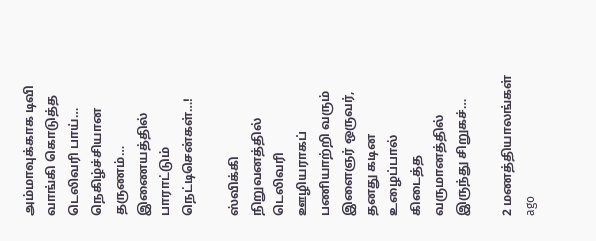அம்மாவுக்காக டிவி வாங்கி கொடுத்த டெலிவரி பாய்… நெகிழ்ச்சியான தருணம்… இணையத்தில் பாராட்டும் நெட்டிசென்கள்…!

ஸ்விக்கி நிறுவனத்தில் டெலிவரி ஊழியராகப் பணியாற்றி வரும் இளைஞர் ஒருவர், தனது கடின உழைப்பால் கிடைத்த வருமானத்தில் இருந்து சிறுகச்…

2 மணத்தியாலங்கள் ago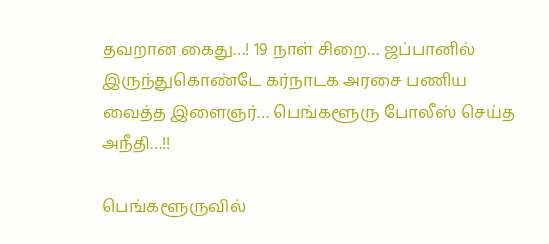தவறான கைது…! 19 நாள் சிறை… ஜப்பானில் இருந்துகொண்டே கர்நாடக அரசை பணிய வைத்த இளைஞர்… பெங்களூரு போலீஸ் செய்த அநீதி…!!

பெங்களூருவில்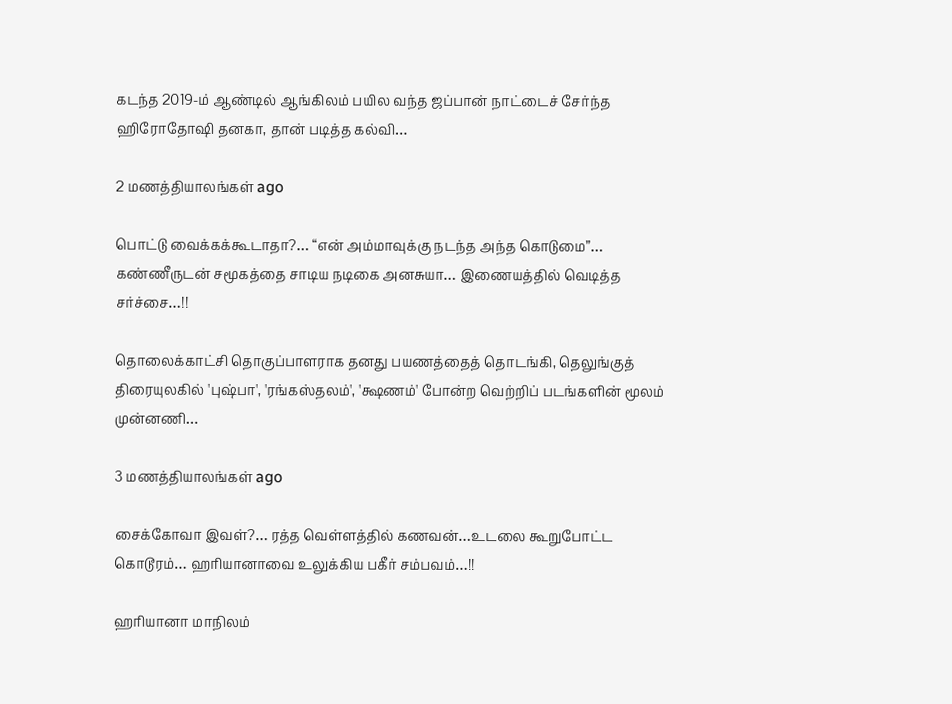கடந்த 2019-ம் ஆண்டில் ஆங்கிலம் பயில வந்த ஜப்பான் நாட்டைச் சேர்ந்த ஹிரோதோஷி தனகா, தான் படித்த கல்வி…

2 மணத்தியாலங்கள் ago

பொட்டு வைக்கக்கூடாதா?… “என் அம்மாவுக்கு நடந்த அந்த கொடுமை”… கண்ணீருடன் சமூகத்தை சாடிய நடிகை அனசுயா… இணையத்தில் வெடித்த சர்ச்சை…!!

தொலைக்காட்சி தொகுப்பாளராக தனது பயணத்தைத் தொடங்கி, தெலுங்குத் திரையுலகில் 'புஷ்பா', 'ரங்கஸ்தலம்', 'க்ஷணம்' போன்ற வெற்றிப் படங்களின் மூலம் முன்னணி…

3 மணத்தியாலங்கள் ago

சைக்கோவா இவள்?… ரத்த வெள்ளத்தில் கணவன்…உடலை கூறுபோட்ட கொடூரம்… ஹரியானாவை உலுக்கிய பகீர் சம்பவம்…!!

ஹரியானா மாநிலம்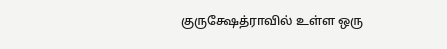குருக்ஷேத்ராவில் உள்ள ஒரு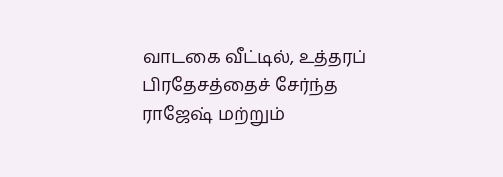வாடகை வீட்டில், உத்தரப் பிரதேசத்தைச் சேர்ந்த ராஜேஷ் மற்றும்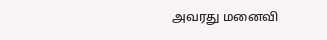அவரது மனைவி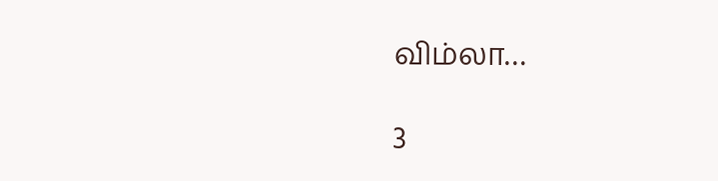விம்லா…

3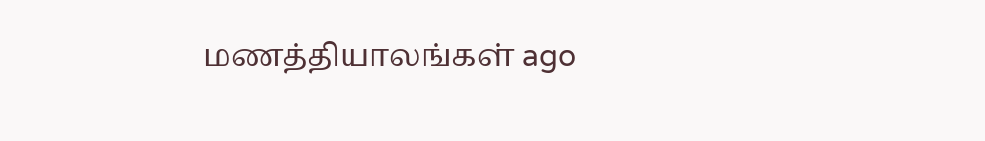மணத்தியாலங்கள் ago